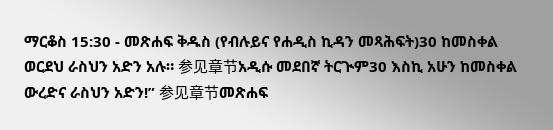ማርቆስ 15:30 - መጽሐፍ ቅዱስ (የብሉይና የሐዲስ ኪዳን መጻሕፍት)30 ከመስቀል ወርደህ ራስህን አድን አሉ። 参见章节አዲሱ መደበኛ ትርጒም30 እስኪ አሁን ከመስቀል ውረድና ራስህን አድን!” 参见章节መጽሐፍ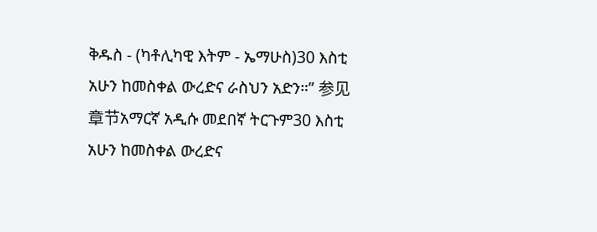ቅዱስ - (ካቶሊካዊ እትም - ኤማሁስ)30 እስቲ አሁን ከመስቀል ውረድና ራስህን አድን።” 参见章节አማርኛ አዲሱ መደበኛ ትርጉም30 እስቲ አሁን ከመስቀል ውረድና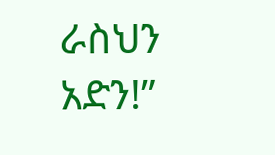ራስህን አድን!”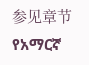参见章节የአማርኛ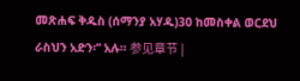መጽሐፍ ቅዱስ (ሰማንያ አሃዱ)30 ከመስቀል ወርደህ ራስህን አድን፡” አሉ። 参见章节 |